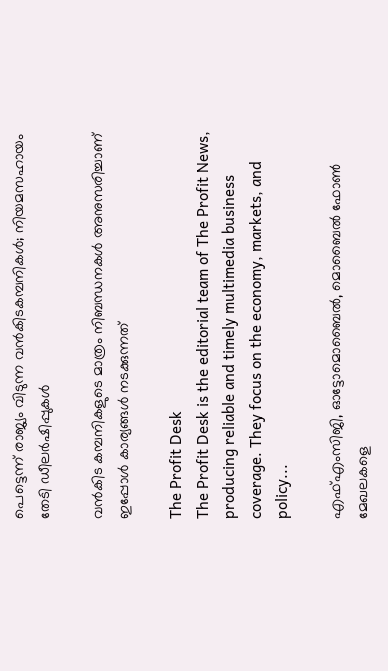പെട്ടെന്ന് രാജ്യം വിടുന്ന വന്‍കിടകമ്പനികള്‍; നിയമസഹായം തേടി ഡീലര്‍ഷിപ്പുകള്‍

വന്‍കിട കമ്പനികളുടെ മാത്രം നിബന്ധനകള്‍ അനുസരിച്ചാണ് ഇപ്പോള്‍ കാര്യങ്ങള്‍ നടക്കുന്നത്

The Profit Desk
The Profit Desk is the editorial team of The Profit News, producing reliable and timely multimedia business coverage. They focus on the economy, markets, and policy...

എഫ്എംസിജി, ഓട്ടോമൊബൈല്‍, മൊബൈല്‍ ഫോണ്‍ മേഖലകളെ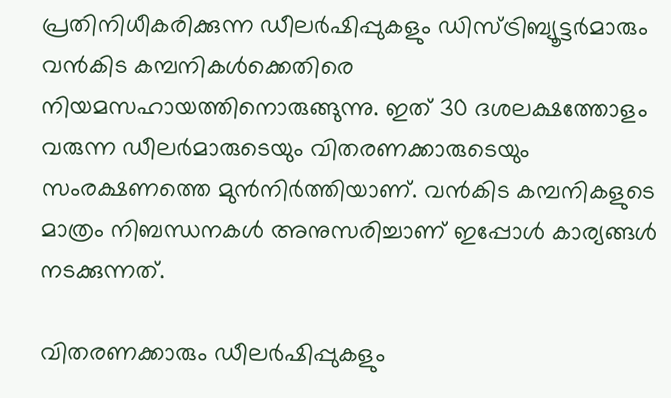പ്രതിനിധീകരിക്കുന്ന ഡീലര്‍ഷിപ്പുകളും ഡിസ്ട്രിബ്യൂട്ടര്‍മാരും വന്‍കിട കമ്പനികള്‍ക്കെതിരെ നിയമസഹായത്തിനൊരുങ്ങുന്നു. ഇത് 30 ദശലക്ഷത്തോളം വരുന്ന ഡീലര്‍മാരുടെയും വിതരണക്കാരുടെയും സംരക്ഷണത്തെ മുന്‍നിര്‍ത്തിയാണ്. വന്‍കിട കമ്പനികളുടെ മാത്രം നിബന്ധനകള്‍ അനുസരിച്ചാണ് ഇപ്പോള്‍ കാര്യങ്ങള്‍ നടക്കുന്നത്.

വിതരണക്കാരും ഡീലര്‍ഷിപ്പുകളും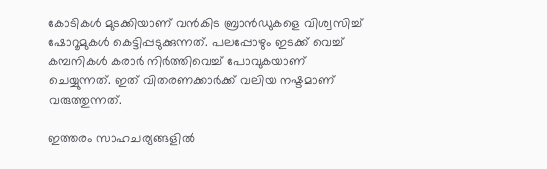കോടികള്‍ മുടക്കിയാണ് വന്‍കിട ബ്രാന്‍ഡുകളെ വിശ്വസിച്ച് ഷോറൂമുകള്‍ കെട്ടിപ്പടുക്കുന്നത്. പലപ്പോഴും ഇടക്ക് വെച്ച് കമ്പനികള്‍ കരാര്‍ നിര്‍ത്തിവെച്ച് പോവുകയാണ് ചെയ്യുന്നത്. ഇത് വിതരണക്കാര്‍ക്ക് വലിയ നഷ്ടമാണ് വരുത്തുന്നത്.

ഇത്തരം സാഹചര്യങ്ങളില്‍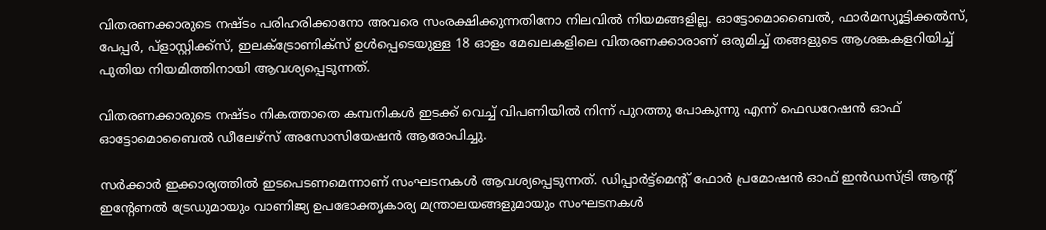വിതരണക്കാരുടെ നഷ്ടം പരിഹരിക്കാനോ അവരെ സംരക്ഷിക്കുന്നതിനോ നിലവില്‍ നിയമങ്ങളില്ല. ഓട്ടോമൊബൈല്‍, ഫാര്‍മസ്യൂട്ടിക്കല്‍സ്, പേപ്പര്‍, പ്‌ളാസ്റ്റിക്ക്‌സ്, ഇലക്ട്രോണിക്‌സ് ഉള്‍പ്പെടെയുള്ള 18 ഓളം മേഖലകളിലെ വിതരണക്കാരാണ് ഒരുമിച്ച് തങ്ങളുടെ ആശങ്കകളറിയിച്ച് പുതിയ നിയമിത്തിനായി ആവശ്യപ്പെടുന്നത്.

വിതരണക്കാരുടെ നഷ്ടം നികത്താതെ കമ്പനികള്‍ ഇടക്ക് വെച്ച് വിപണിയില്‍ നിന്ന് പുറത്തു പോകുന്നു എന്ന് ഫെഡറേഷന്‍ ഓഫ് ഓട്ടോമൊബൈല്‍ ഡീലേഴ്‌സ് അസോസിയേഷന്‍ ആരോപിച്ചു.

സര്‍ക്കാര്‍ ഇക്കാര്യത്തില്‍ ഇടപെടണമെന്നാണ് സംഘടനകള്‍ ആവശ്യപ്പെടുന്നത്. ഡിപ്പാര്‍ട്ട്‌മെന്റ് ഫോര്‍ പ്രമോഷന്‍ ഓഫ് ഇന്‍ഡസ്ട്രി ആന്റ് ഇന്റേണല്‍ ട്രേഡുമായും വാണിജ്യ ഉപഭോക്തൃകാര്യ മന്ത്രാലയങ്ങളുമായും സംഘടനകള്‍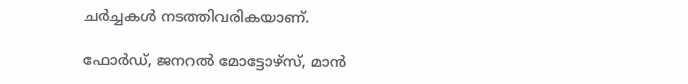ചര്‍ച്ചകള്‍ നടത്തിവരികയാണ്.

ഫോര്‍ഡ്, ജനറല്‍ മോട്ടോഴ്സ്, മാന്‍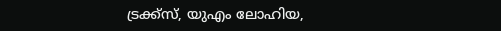ട്രക്ക്സ്, യുഎം ലോഹിയ,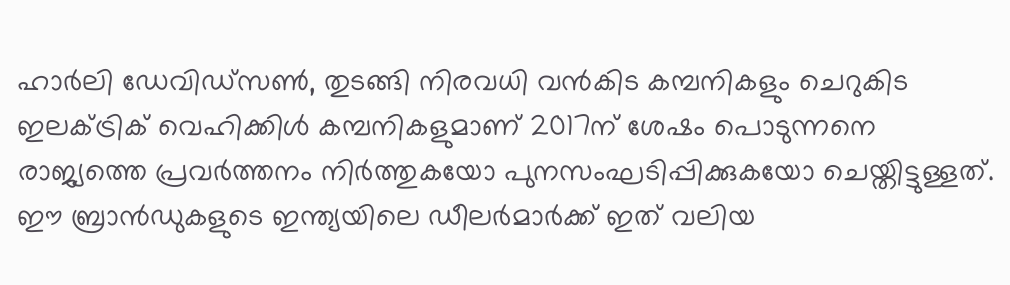ഹാര്‍ലി ഡേവിഡ്സണ്‍, തുടങ്ങി നിരവധി വന്‍കിട കമ്പനികളും ചെറുകിട ഇലക്ട്രിക് വെഹിക്കിള്‍ കമ്പനികളുമാണ് 2017ന് ശേഷം പൊടുന്നനെ രാജ്യത്തെ പ്രവര്‍ത്തനം നിര്‍ത്തുകയോ പുനസംഘടിപ്പിക്കുകയോ ചെയ്തിട്ടുള്ളത്. ഈ ബ്രാന്‍ഡുകളുടെ ഇന്ത്യയിലെ ഡീലര്‍മാര്‍ക്ക് ഇത് വലിയ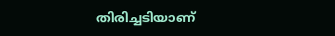തിരിച്ചടിയാണ്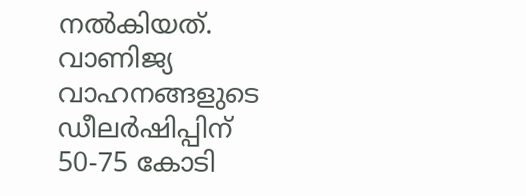നല്‍കിയത്. വാണിജ്യ വാഹനങ്ങളുടെ ഡീലര്‍ഷിപ്പിന് 50-75 കോടി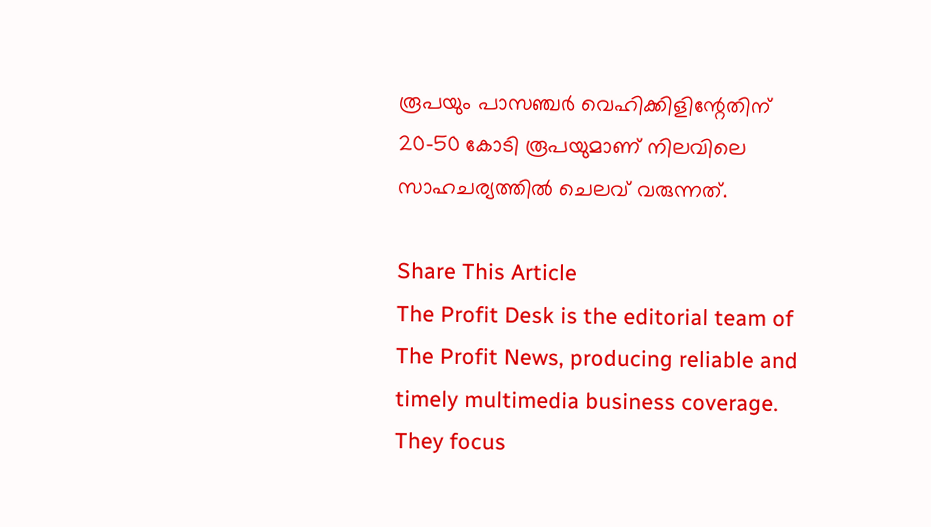രൂപയും പാസഞ്ചര്‍ വെഹിക്കിളിന്റേതിന് 20-50 കോടി രൂപയുമാണ് നിലവിലെ സാഹചര്യത്തില്‍ ചെലവ് വരുന്നത്.

Share This Article
The Profit Desk is the editorial team of The Profit News, producing reliable and timely multimedia business coverage. They focus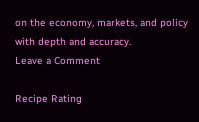on the economy, markets, and policy with depth and accuracy.
Leave a Comment

Recipe Rating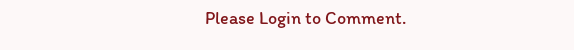Please Login to Comment.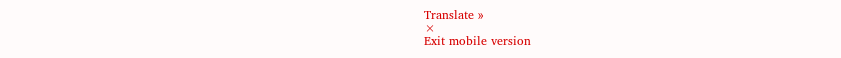Translate »
×
Exit mobile version